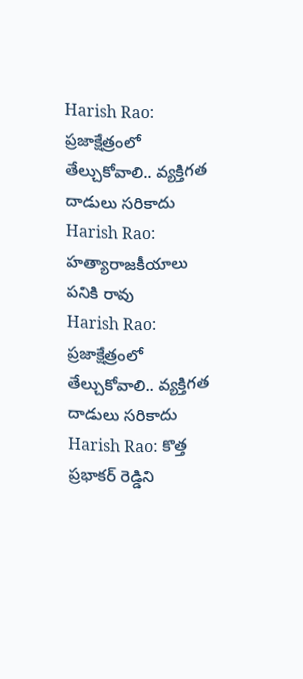Harish Rao: ప్రజాక్షేత్రంలో తేల్చుకోవాలి.. వ్యక్తిగత దాడులు సరికాదు
Harish Rao: హత్యారాజకీయాలు పనికి రావు
Harish Rao: ప్రజాక్షేత్రంలో తేల్చుకోవాలి.. వ్యక్తిగత దాడులు సరికాదు
Harish Rao: కొత్త ప్రభాకర్ రెడ్డిని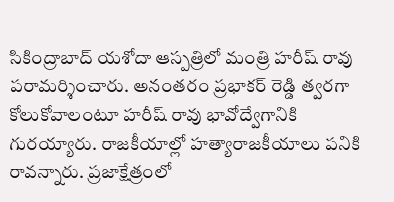సికింద్రాబాద్ యశోదా ఆస్పత్రిలో మంత్రి హరీష్ రావు పరామర్శించారు. అనంతరం ప్రభాకర్ రెడ్డి త్వరగా కోలుకోవాలంటూ హరీష్ రావు భావోద్వేగానికి గురయ్యారు. రాజకీయాల్లో హత్యారాజకీయాలు పనికి రావన్నారు. ప్రజాక్షేత్రంలో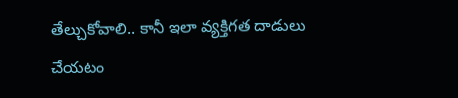తేల్చుకోవాలి.. కానీ ఇలా వ్యక్తిగత దాడులు చేయటం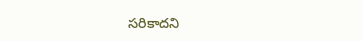సరికాదని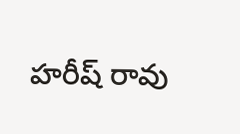హరీష్ రావు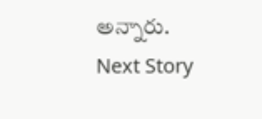అన్నారు.
Next Story